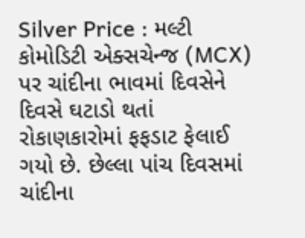Silver Price : મલ્ટી કોમોડિટી એક્સચેન્જ (MCX) પર ચાંદીના ભાવમાં દિવસેને દિવસે ઘટાડો થતાં રોકાણકારોમાં ફફડાટ ફેલાઈ ગયો છે. છેલ્લા પાંચ દિવસમાં ચાંદીના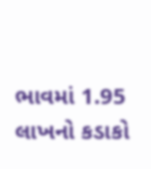ભાવમાં 1.95 લાખનો કડાકો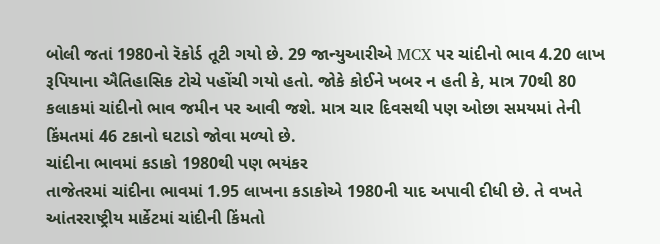બોલી જતાં 1980નો રૅકોર્ડ તૂટી ગયો છે. 29 જાન્યુઆરીએ MCX પર ચાંદીનો ભાવ 4.20 લાખ રૂપિયાના ઐતિહાસિક ટોચે પહોંચી ગયો હતો. જોકે કોઈને ખબર ન હતી કે, માત્ર 70થી 80 કલાકમાં ચાંદીનો ભાવ જમીન પર આવી જશે. માત્ર ચાર દિવસથી પણ ઓછા સમયમાં તેની કિંમતમાં 46 ટકાનો ઘટાડો જોવા મળ્યો છે.
ચાંદીના ભાવમાં કડાકો 1980થી પણ ભયંકર
તાજેતરમાં ચાંદીના ભાવમાં 1.95 લાખના કડાકોએ 1980ની યાદ અપાવી દીધી છે. તે વખતે આંતરરાષ્ટ્રીય માર્કેટમાં ચાંદીની કિંમતો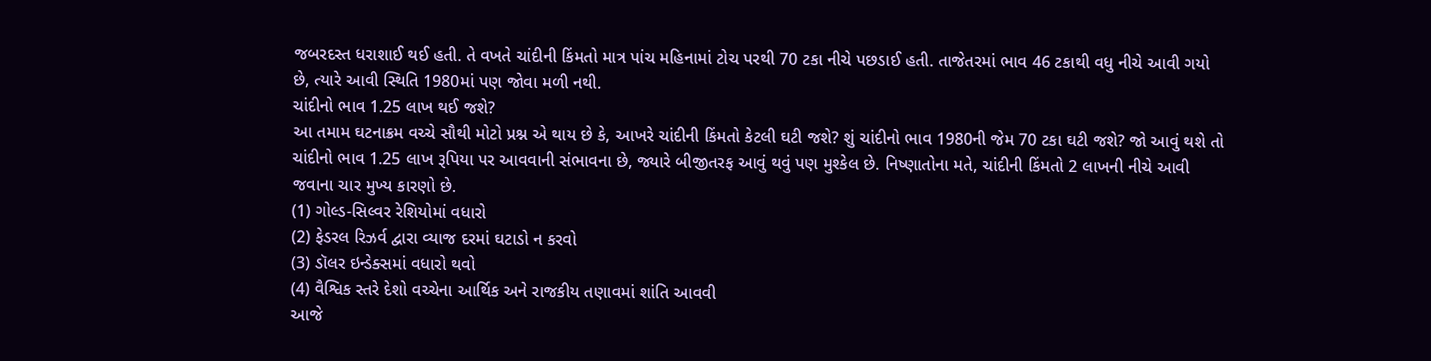જબરદસ્ત ધરાશાઈ થઈ હતી. તે વખતે ચાંદીની કિંમતો માત્ર પાંચ મહિનામાં ટોચ પરથી 70 ટકા નીચે પછડાઈ હતી. તાજેતરમાં ભાવ 46 ટકાથી વધુ નીચે આવી ગયો છે, ત્યારે આવી સ્થિતિ 1980માં પણ જોવા મળી નથી.
ચાંદીનો ભાવ 1.25 લાખ થઈ જશે?
આ તમામ ઘટનાક્રમ વચ્ચે સૌથી મોટો પ્રશ્ન એ થાય છે કે, આખરે ચાંદીની કિંમતો કેટલી ઘટી જશે? શું ચાંદીનો ભાવ 1980ની જેમ 70 ટકા ઘટી જશે? જો આવું થશે તો ચાંદીનો ભાવ 1.25 લાખ રૂપિયા પર આવવાની સંભાવના છે, જ્યારે બીજીતરફ આવું થવું પણ મુશ્કેલ છે. નિષ્ણાતોના મતે, ચાંદીની કિંમતો 2 લાખની નીચે આવી જવાના ચાર મુખ્ય કારણો છે.
(1) ગોલ્ડ-સિલ્વર રેશિયોમાં વધારો
(2) ફેડરલ રિઝર્વ દ્વારા વ્યાજ દરમાં ઘટાડો ન કરવો
(3) ડૉલર ઇન્ડેક્સમાં વધારો થવો
(4) વૈશ્વિક સ્તરે દેશો વચ્ચેના આર્થિક અને રાજકીય તણાવમાં શાંતિ આવવી
આજે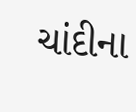ચાંદીના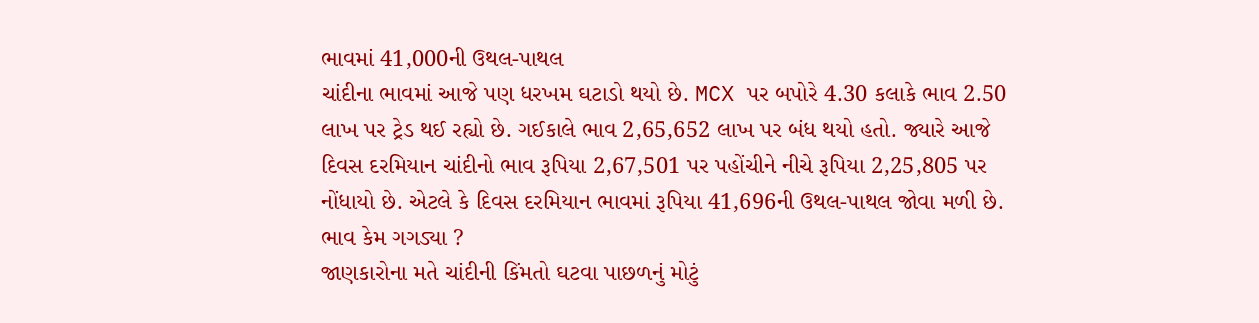ભાવમાં 41,000ની ઉથલ-પાથલ
ચાંદીના ભાવમાં આજે પણ ધરખમ ઘટાડો થયો છે. MCX પર બપોરે 4.30 કલાકે ભાવ 2.50 લાખ પર ટ્રેડ થઈ રહ્યો છે. ગઈકાલે ભાવ 2,65,652 લાખ પર બંધ થયો હતો. જ્યારે આજે દિવસ દરમિયાન ચાંદીનો ભાવ રૂપિયા 2,67,501 પર પહોંચીને નીચે રૂપિયા 2,25,805 પર નોંધાયો છે. એટલે કે દિવસ દરમિયાન ભાવમાં રૂપિયા 41,696ની ઉથલ-પાથલ જોવા મળી છે.
ભાવ કેમ ગગડ્યા ?
જાણકારોના મતે ચાંદીની કિંમતો ઘટવા પાછળનું મોટું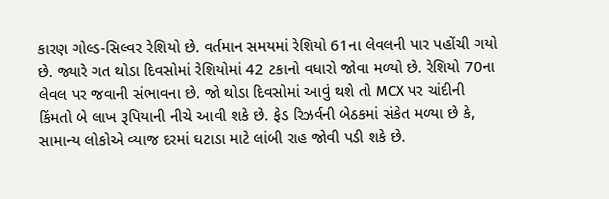કારણ ગોલ્ડ-સિલ્વર રેશિયો છે. વર્તમાન સમયમાં રેશિયો 61ના લેવલની પાર પહોંચી ગયો છે. જ્યારે ગત થોડા દિવસોમાં રેશિયોમાં 42 ટકાનો વધારો જોવા મળ્યો છે. રેશિયો 70ના લેવલ પર જવાની સંભાવના છે. જો થોડા દિવસોમાં આવું થશે તો MCX પર ચાંદીની કિંમતો બે લાખ રૂપિયાની નીચે આવી શકે છે. ફેડ રિઝર્વની બેઠકમાં સંકેત મળ્યા છે કે, સામાન્ય લોકોએ વ્યાજ દરમાં ઘટાડા માટે લાંબી રાહ જોવી પડી શકે છે.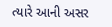ત્યારે આની અસર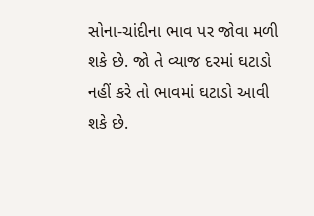સોના-ચાંદીના ભાવ પર જોવા મળી શકે છે. જો તે વ્યાજ દરમાં ઘટાડો નહીં કરે તો ભાવમાં ઘટાડો આવી શકે છે.